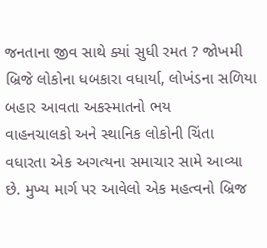જનતાના જીવ સાથે ક્યાં સુધી રમત ? જોખમી બ્રિજે લોકોના ધબકારા વધાર્યા, લોખંડના સળિયા બહાર આવતા અકસ્માતનો ભય
વાહનચાલકો અને સ્થાનિક લોકોની ચિંતા વધારતા એક અગત્યના સમાચાર સામે આવ્યા છે. મુખ્ય માર્ગ પર આવેલો એક મહત્વનો બ્રિજ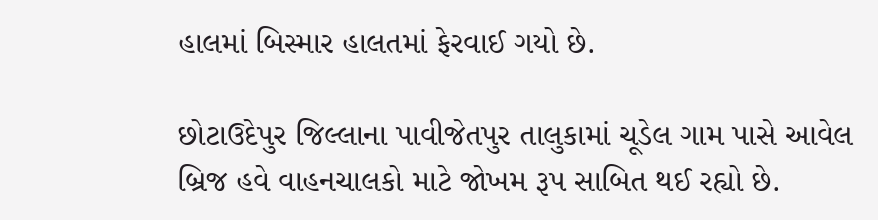હાલમાં બિસ્માર હાલતમાં ફેરવાઈ ગયો છે.

છોટાઉદેપુર જિલ્લાના પાવીજેતપુર તાલુકામાં ચૂડેલ ગામ પાસે આવેલ બ્રિજ હવે વાહનચાલકો માટે જોખમ રૂપ સાબિત થઈ રહ્યો છે.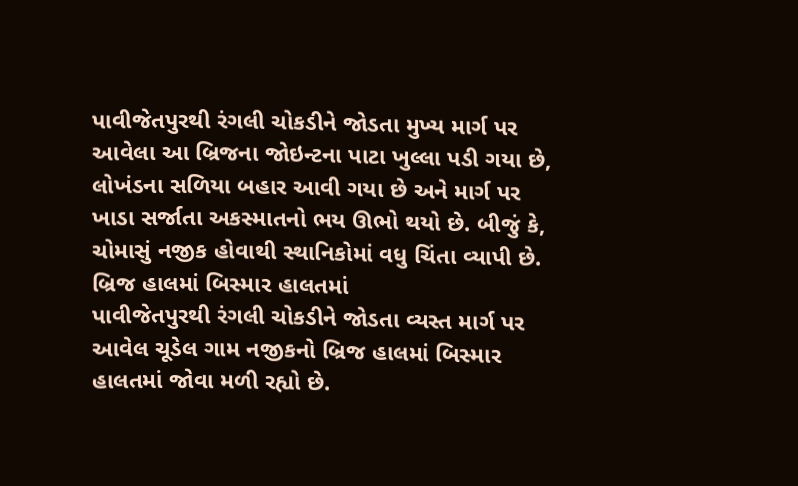પાવીજેતપુરથી રંગલી ચોકડીને જોડતા મુખ્ય માર્ગ પર આવેલા આ બ્રિજના જોઇન્ટના પાટા ખુલ્લા પડી ગયા છે, લોખંડના સળિયા બહાર આવી ગયા છે અને માર્ગ પર ખાડા સર્જાતા અકસ્માતનો ભય ઊભો થયો છે. બીજું કે, ચોમાસું નજીક હોવાથી સ્થાનિકોમાં વધુ ચિંતા વ્યાપી છે.
બ્રિજ હાલમાં બિસ્માર હાલતમાં
પાવીજેતપુરથી રંગલી ચોકડીને જોડતા વ્યસ્ત માર્ગ પર આવેલ ચૂડેલ ગામ નજીકનો બ્રિજ હાલમાં બિસ્માર હાલતમાં જોવા મળી રહ્યો છે.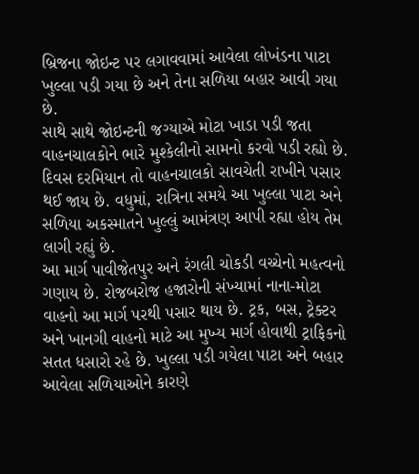બ્રિજના જોઇન્ટ પર લગાવવામાં આવેલા લોખંડના પાટા ખુલ્લા પડી ગયા છે અને તેના સળિયા બહાર આવી ગયા છે.
સાથે સાથે જોઇન્ટની જગ્યાએ મોટા ખાડા પડી જતા વાહનચાલકોને ભારે મુશ્કેલીનો સામનો કરવો પડી રહ્યો છે. દિવસ દરમિયાન તો વાહનચાલકો સાવચેતી રાખીને પસાર થઈ જાય છે. વધુમાં, રાત્રિના સમયે આ ખુલ્લા પાટા અને સળિયા અકસ્માતને ખુલ્લું આમંત્રણ આપી રહ્યા હોય તેમ લાગી રહ્યું છે.
આ માર્ગ પાવીજેતપુર અને રંગલી ચોકડી વચ્ચેનો મહત્વનો ગણાય છે. રોજબરોજ હજારોની સંખ્યામાં નાના-મોટા વાહનો આ માર્ગ પરથી પસાર થાય છે. ટ્રક, બસ, ટ્રેક્ટર અને ખાનગી વાહનો માટે આ મુખ્ય માર્ગ હોવાથી ટ્રાફિકનો સતત ધસારો રહે છે. ખુલ્લા પડી ગયેલા પાટા અને બહાર આવેલા સળિયાઓને કારણે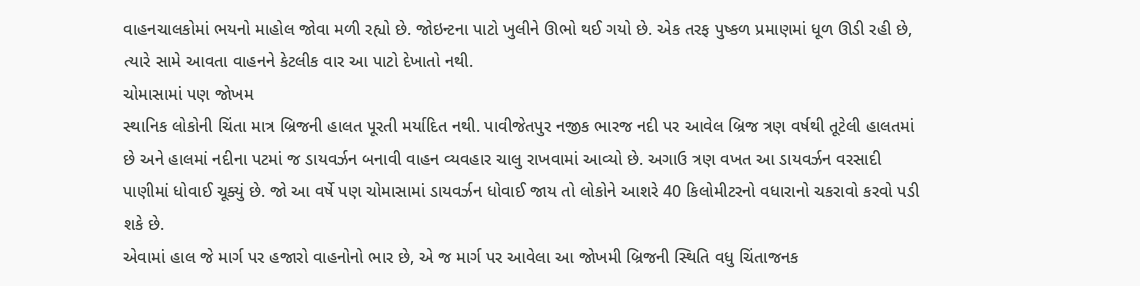વાહનચાલકોમાં ભયનો માહોલ જોવા મળી રહ્યો છે. જોઇન્ટના પાટો ખુલીને ઊભો થઈ ગયો છે. એક તરફ પુષ્કળ પ્રમાણમાં ધૂળ ઊડી રહી છે, ત્યારે સામે આવતા વાહનને કેટલીક વાર આ પાટો દેખાતો નથી.
ચોમાસામાં પણ જોખમ
સ્થાનિક લોકોની ચિંતા માત્ર બ્રિજની હાલત પૂરતી મર્યાદિત નથી. પાવીજેતપુર નજીક ભારજ નદી પર આવેલ બ્રિજ ત્રણ વર્ષથી તૂટેલી હાલતમાં છે અને હાલમાં નદીના પટમાં જ ડાયવર્ઝન બનાવી વાહન વ્યવહાર ચાલુ રાખવામાં આવ્યો છે. અગાઉ ત્રણ વખત આ ડાયવર્ઝન વરસાદી પાણીમાં ધોવાઈ ચૂક્યું છે. જો આ વર્ષે પણ ચોમાસામાં ડાયવર્ઝન ધોવાઈ જાય તો લોકોને આશરે 40 કિલોમીટરનો વધારાનો ચકરાવો કરવો પડી શકે છે.
એવામાં હાલ જે માર્ગ પર હજારો વાહનોનો ભાર છે, એ જ માર્ગ પર આવેલા આ જોખમી બ્રિજની સ્થિતિ વધુ ચિંતાજનક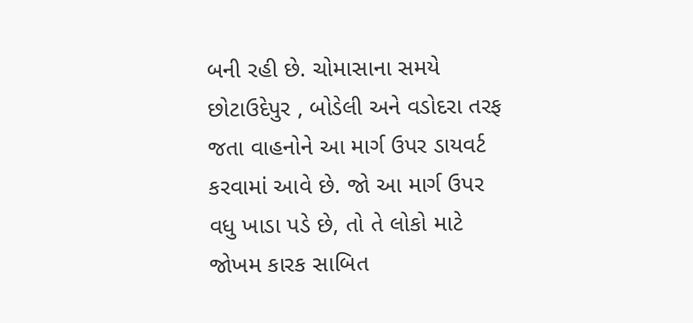બની રહી છે. ચોમાસાના સમયે છોટાઉદેપુર , બોડેલી અને વડોદરા તરફ જતા વાહનોને આ માર્ગ ઉપર ડાયવર્ટ કરવામાં આવે છે. જો આ માર્ગ ઉપર વધુ ખાડા પડે છે, તો તે લોકો માટે જોખમ કારક સાબિત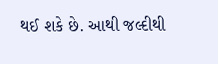થઈ શકે છે. આથી જલ્દીથી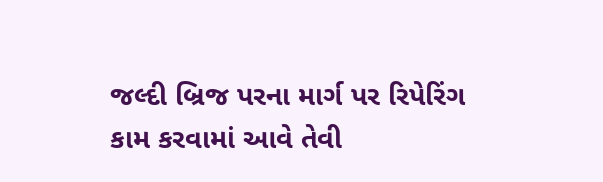જલ્દી બ્રિજ પરના માર્ગ પર રિપેરિંગ કામ કરવામાં આવે તેવી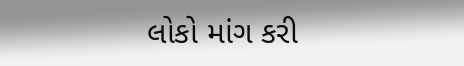લોકો માંગ કરી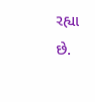રહ્યા છે.